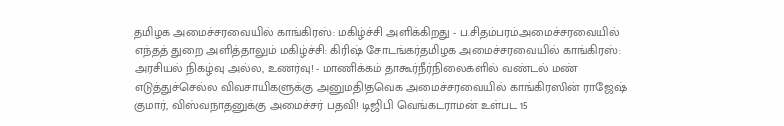தமிழக அமைச்சரவையில் காங்கிரஸ்: மகிழ்ச்சி அளிக்கிறது - ப.சிதம்பரம்அமைச்சரவையில் எந்தத் துறை அளித்தாலும் மகிழ்ச்சி: கிரிஷ் சோடங்கர்தமிழக அமைச்சரவையில் காங்கிரஸ்: அரசியல் நிகழ்வு அல்ல, உணர்வு! - மாணிக்கம் தாகூர்நீர்நிலைகளில் வண்டல் மண் எடுத்துச்செல்ல விவசாயிகளுக்கு அனுமதி!தவெக அமைச்சரவையில் காங்கிரஸின் ராஜேஷ் குமார், விஸ்வநாதனுக்கு அமைச்சர் பதவி! டிஜிபி வெங்கடராமன் உள்பட 15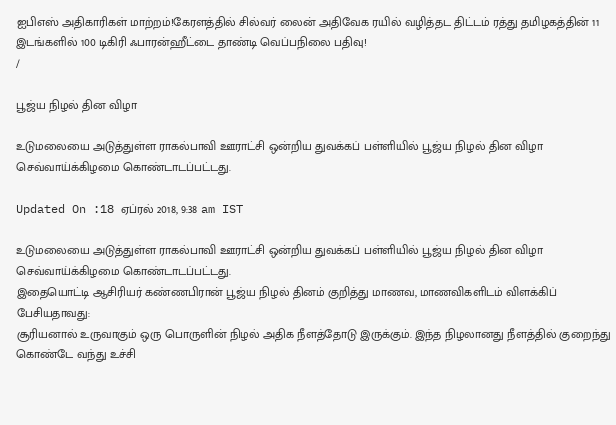ஐபிஎஸ் அதிகாரிகள் மாற்றம்!கேரளத்தில் சில்வர் லைன் அதிவேக ரயில் வழித்தட திட்டம் ரத்து தமிழகத்தின் 11 இடங்களில் 100 டிகிரி ஃபாரன்ஹீட்டை தாண்டி வெப்பநிலை பதிவு!
/

பூஜ்ய நிழல் தின விழா

உடுமலையை அடுத்துள்ள ராகல்பாவி ஊராட்சி ஒன்றிய துவக்கப் பள்ளியில் பூஜ்ய நிழல் தின விழா செவ்வாய்க்கிழமை கொண்டாடப்பட்டது.

Updated On :18 ஏப்ரல் 2018, 9:38 am IST

உடுமலையை அடுத்துள்ள ராகல்பாவி ஊராட்சி ஒன்றிய துவக்கப் பள்ளியில் பூஜ்ய நிழல் தின விழா செவ்வாய்க்கிழமை கொண்டாடப்பட்டது.
இதையொட்டி ஆசிரியர் கண்ணபிரான் பூஜ்ய நிழல் தினம் குறித்து மாணவ, மாணவிகளிடம் விளக்கிப் பேசியதாவது:
சூரியனால் உருவாகும் ஒரு பொருளின் நிழல் அதிக நீளத்தோடு இருக்கும். இந்த நிழலானது நீளத்தில் குறைந்து கொண்டே வந்து உச்சி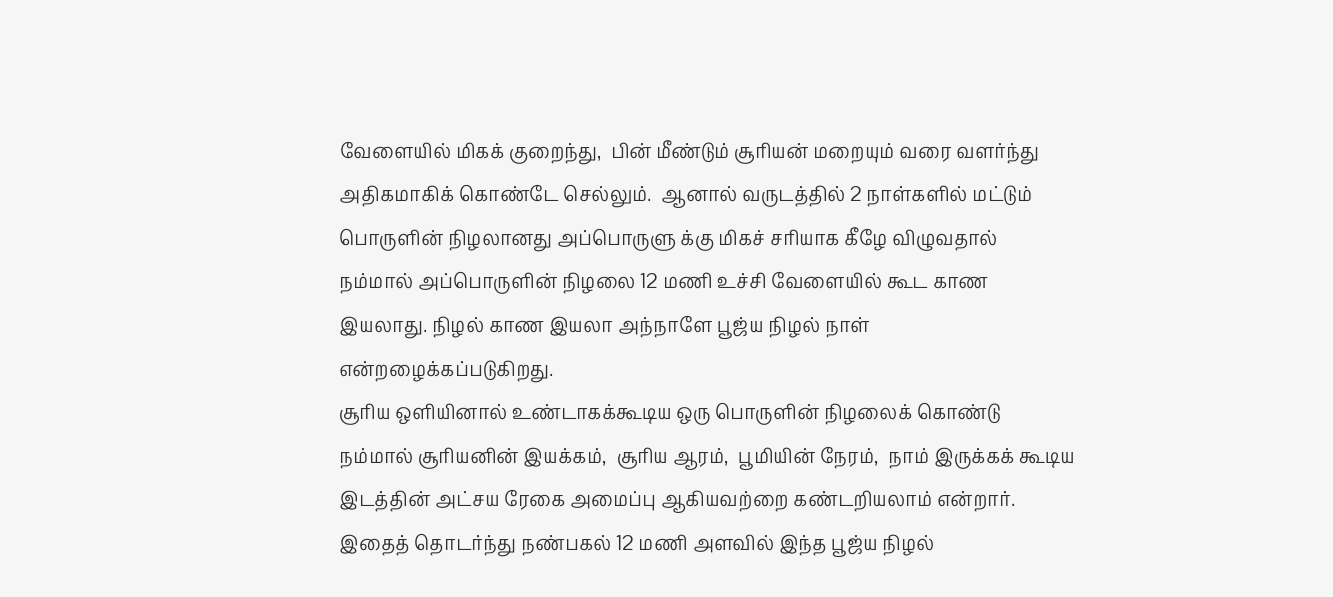வேளையில் மிகக் குறைந்து,  பின் மீண்டும் சூரியன் மறையும் வரை வளர்ந்து அதிகமாகிக் கொண்டே செல்லும்.  ஆனால் வருடத்தில் 2 நாள்களில் மட்டும் பொருளின் நிழலானது அப்பொருளு க்கு மிகச் சரியாக கீழே விழுவதால் நம்மால் அப்பொருளின் நிழலை 12 மணி உச்சி வேளையில் கூட காண இயலாது. நிழல் காண இயலா அந்நாளே பூஜ்ய நிழல் நாள் என்றழைக்கப்படுகிறது.
சூரிய ஒளியினால் உண்டாகக்கூடிய ஒரு பொருளின் நிழலைக் கொண்டு நம்மால் சூரியனின் இயக்கம்,  சூரிய ஆரம்,  பூமியின் நேரம்,  நாம் இருக்கக் கூடிய இடத்தின் அட்சய ரேகை அமைப்பு ஆகியவற்றை கண்டறியலாம் என்றார்.
இதைத் தொடர்ந்து நண்பகல் 12 மணி அளவில் இந்த பூஜ்ய நிழல்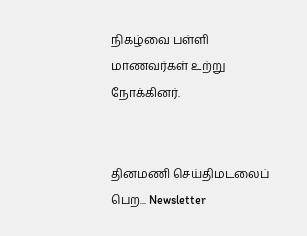நிகழ்வை பள்ளி மாணவர்கள் உற்று நோக்கினர்.


தினமணி செய்திமடலைப் பெற... Newsletter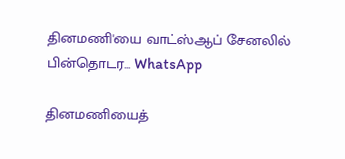தினமணி'யை வாட்ஸ்ஆப் சேனலில் பின்தொடர... WhatsApp

தினமணியைத்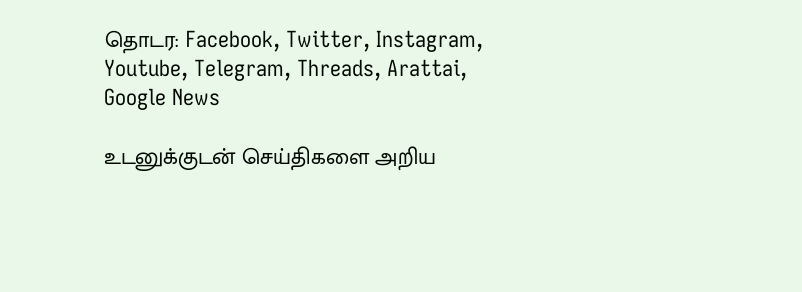தொடர: Facebook, Twitter, Instagram, Youtube, Telegram, Threads, Arattai, Google News

உடனுக்குடன் செய்திகளை அறிய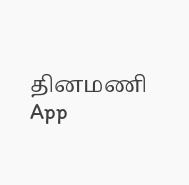தினமணி App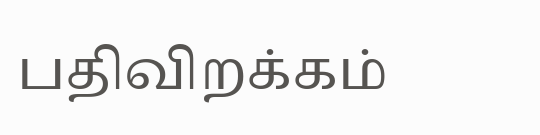பதிவிறக்கம்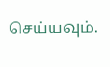செய்யவும்.